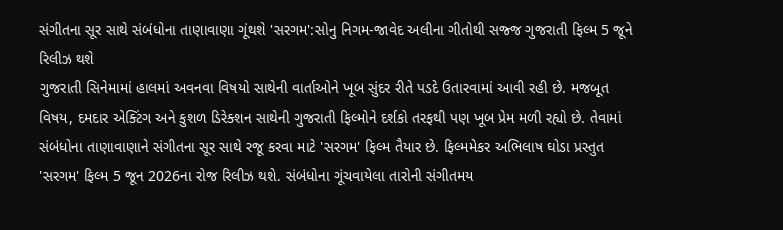સંગીતના સૂર સાથે સંબંધોના તાણાવાણા ગૂંથશે 'સરગમ':સોનુ નિગમ-જાવેદ અલીના ગીતોથી સજ્જ ગુજરાતી ફિલ્મ 5 જૂને રિલીઝ થશે
ગુજરાતી સિનેમામાં હાલમાં અવનવા વિષયો સાથેની વાર્તાઓને ખૂબ સુંદર રીતે પડદે ઉતારવામાં આવી રહી છે. મજબૂત વિષય, દમદાર એક્ટિંગ અને કુશળ ડિરેક્શન સાથેની ગુજરાતી ફિલ્મોને દર્શકો તરફથી પણ ખૂબ પ્રેમ મળી રહ્યો છે. તેવામાં સંબંધોના તાણાવાણાને સંગીતના સૂર સાથે રજૂ કરવા માટે 'સરગમ' ફિલ્મ તૈયાર છે. ફિલ્મમેકર અભિલાષ ઘોડા પ્રસ્તુત 'સરગમ' ફિલ્મ 5 જૂન 2026ના રોજ રિલીઝ થશે. સંબંધોના ગૂંચવાયેલા તારોની સંગીતમય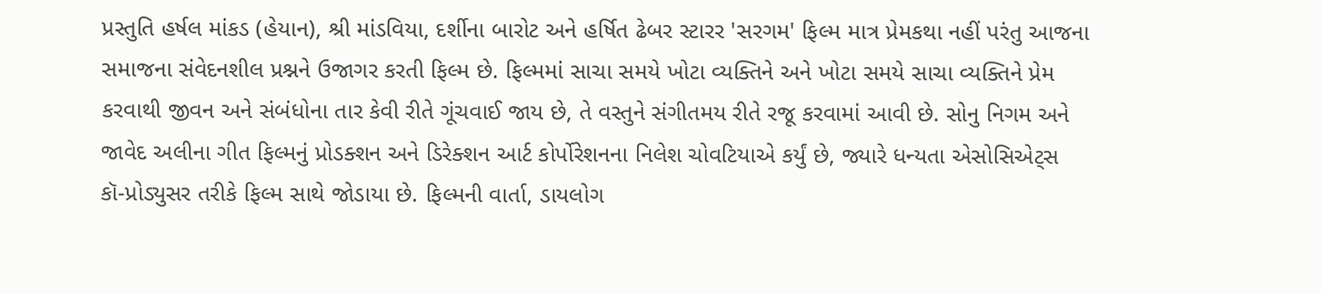પ્રસ્તુતિ હર્ષલ માંકડ (હેયાન), શ્રી માંડવિયા, દર્શીના બારોટ અને હર્ષિત ઢેબર સ્ટારર 'સરગમ' ફિલ્મ માત્ર પ્રેમકથા નહીં પરંતુ આજના સમાજના સંવેદનશીલ પ્રશ્નને ઉજાગર કરતી ફિલ્મ છે. ફિલ્મમાં સાચા સમયે ખોટા વ્યક્તિને અને ખોટા સમયે સાચા વ્યક્તિને પ્રેમ કરવાથી જીવન અને સંબંધોના તાર કેવી રીતે ગૂંચવાઈ જાય છે, તે વસ્તુને સંગીતમય રીતે રજૂ કરવામાં આવી છે. સોનુ નિગમ અને જાવેદ અલીના ગીત ફિલ્મનું પ્રોડક્શન અને ડિરેક્શન આર્ટ કોર્પોરેશનના નિલેશ ચોવટિયાએ કર્યું છે, જ્યારે ધન્યતા એસોસિએટ્સ કૉ-પ્રોડ્યુસર તરીકે ફિલ્મ સાથે જોડાયા છે. ફિલ્મની વાર્તા, ડાયલોગ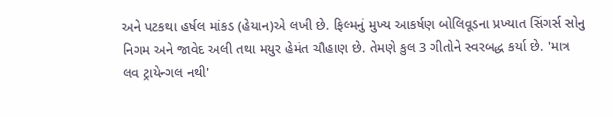અને પટકથા હર્ષલ માંકડ (હેયાન)એ લખી છે. ફિલ્મનું મુખ્ય આકર્ષણ બોલિવૂડના પ્રખ્યાત સિંગર્સ સોનુ નિગમ અને જાવેદ અલી તથા મયુર હેમંત ચૌહાણ છે. તેમણે કુલ 3 ગીતોને સ્વરબદ્ધ કર્યા છે. 'માત્ર લવ ટ્રાયેન્ગલ નથી'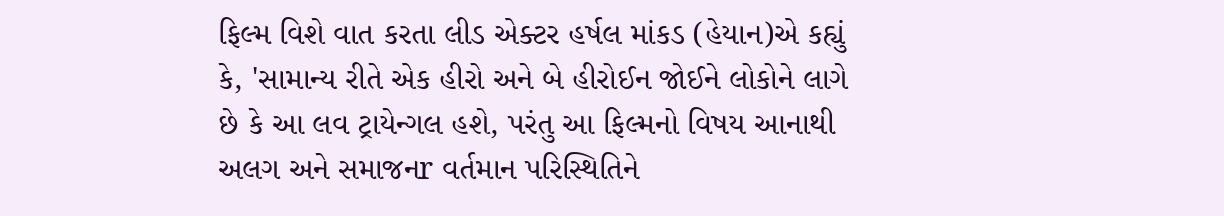ફિલ્મ વિશે વાત કરતા લીડ એક્ટર હર્ષલ માંકડ (હેયાન)એ કહ્યું કે, 'સામાન્ય રીતે એક હીરો અને બે હીરોઈન જોઈને લોકોને લાગે છે કે આ લવ ટ્રાયેન્ગલ હશે, પરંતુ આ ફિલ્મનો વિષય આનાથી અલગ અને સમાજનr વર્તમાન પરિસ્થિતિને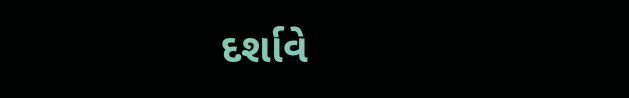દર્શાવે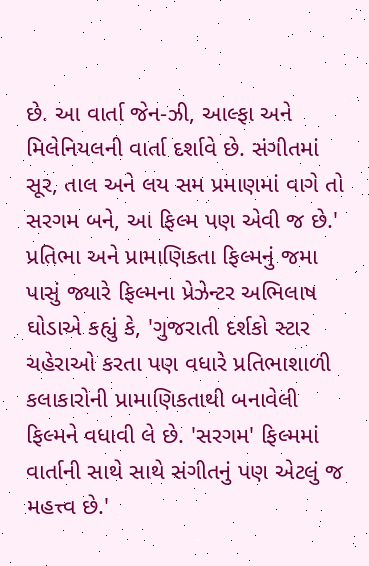છે. આ વાર્તા જેન-ઝી, આલ્ફા અને મિલેનિયલની વાર્તા દર્શાવે છે. સંગીતમાં સૂર, તાલ અને લય સમ પ્રમાણમાં વાગે તો સરગમ બને, આ ફિલ્મ પણ એવી જ છે.' પ્રતિભા અને પ્રામાણિકતા ફિલ્મનું જમા પાસું જ્યારે ફિલ્મના પ્રેઝેન્ટર અભિલાષ ઘોડાએ કહ્યું કે, 'ગુજરાતી દર્શકો સ્ટાર ચહેરાઓ કરતા પણ વધારે પ્રતિભાશાળી કલાકારોની પ્રામાણિકતાથી બનાવેલી ફિલ્મને વધાવી લે છે. 'સરગમ' ફિલ્મમાં વાર્તાની સાથે સાથે સંગીતનું પણ એટલું જ મહત્ત્વ છે.'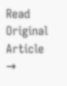Read Original Article →